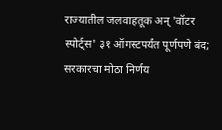राज्यातील जलवाहतूक अन् 'वॉटर स्पोर्ट्स' ३१ ऑगस्टपर्यंत पूर्णपणे बंद; सरकारचा मोठा निर्णय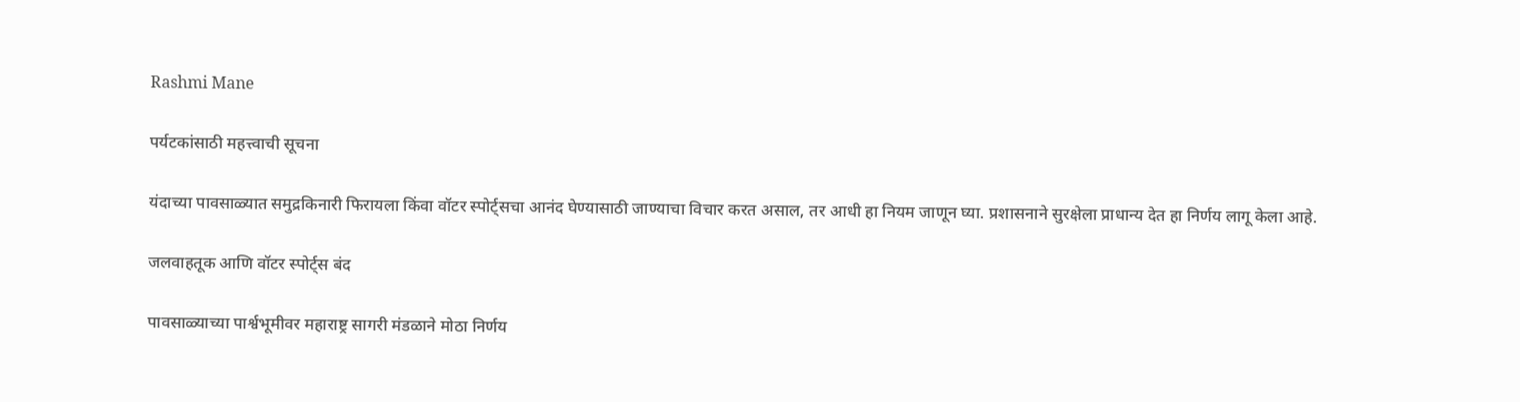Rashmi Mane

पर्यटकांसाठी महत्त्वाची सूचना

यंदाच्या पावसाळ्यात समुद्रकिनारी फिरायला किंवा वॉटर स्पोर्ट्सचा आनंद घेण्यासाठी जाण्याचा विचार करत असाल, तर आधी हा नियम जाणून घ्या. प्रशासनाने सुरक्षेला प्राधान्य देत हा निर्णय लागू केला आहे.

जलवाहतूक आणि वॉटर स्पोर्ट्स बंद

पावसाळ्याच्या पार्श्वभूमीवर महाराष्ट्र सागरी मंडळाने मोठा निर्णय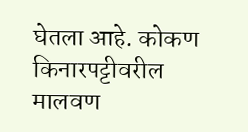घेतला आहे. कोकण किनारपट्टीवरील मालवण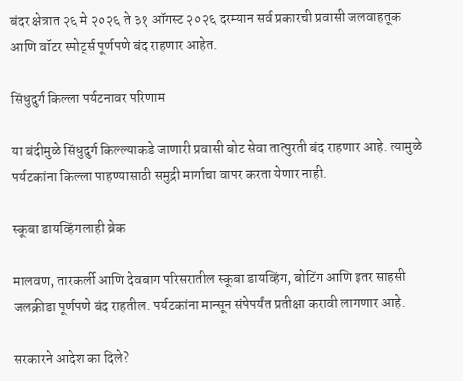बंदर क्षेत्रात २६ मे २०२६ ते ३१ ऑगस्ट २०२६ दरम्यान सर्व प्रकारची प्रवासी जलवाहतूक आणि वॉटर स्पोर्ट्स पूर्णपणे बंद राहणार आहेत.

सिंधुदुर्ग किल्ला पर्यटनावर परिणाम

या बंदीमुळे सिंधुदुर्ग किल्ल्याकडे जाणारी प्रवासी बोट सेवा तात्पुरती बंद राहणार आहे. त्यामुळे पर्यटकांना किल्ला पाहण्यासाठी समुद्री मार्गाचा वापर करता येणार नाही.

स्कूबा डायव्हिंगलाही ब्रेक

मालवण, तारकर्ली आणि देवबाग परिसरातील स्कूबा डायव्हिंग, बोटिंग आणि इतर साहसी जलक्रीडा पूर्णपणे बंद राहतील. पर्यटकांना मान्सून संपेपर्यंत प्रतीक्षा करावी लागणार आहे.

सरकारने आदेश का दिले?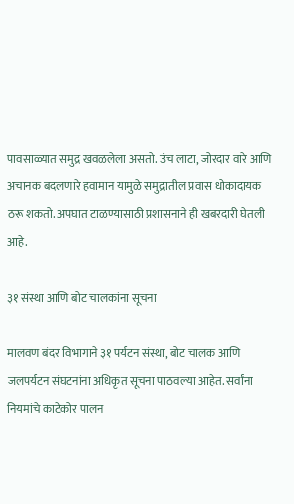पावसाळ्यात समुद्र खवळलेला असतो. उंच लाटा, जोरदार वारे आणि अचानक बदलणारे हवामान यामुळे समुद्रातील प्रवास धोकादायक ठरू शकतो. अपघात टाळण्यासाठी प्रशासनाने ही खबरदारी घेतली आहे.

३१ संस्था आणि बोट चालकांना सूचना

मालवण बंदर विभागाने ३१ पर्यटन संस्था, बोट चालक आणि जलपर्यटन संघटनांना अधिकृत सूचना पाठवल्या आहेत. सर्वांना नियमांचे काटेकोर पालन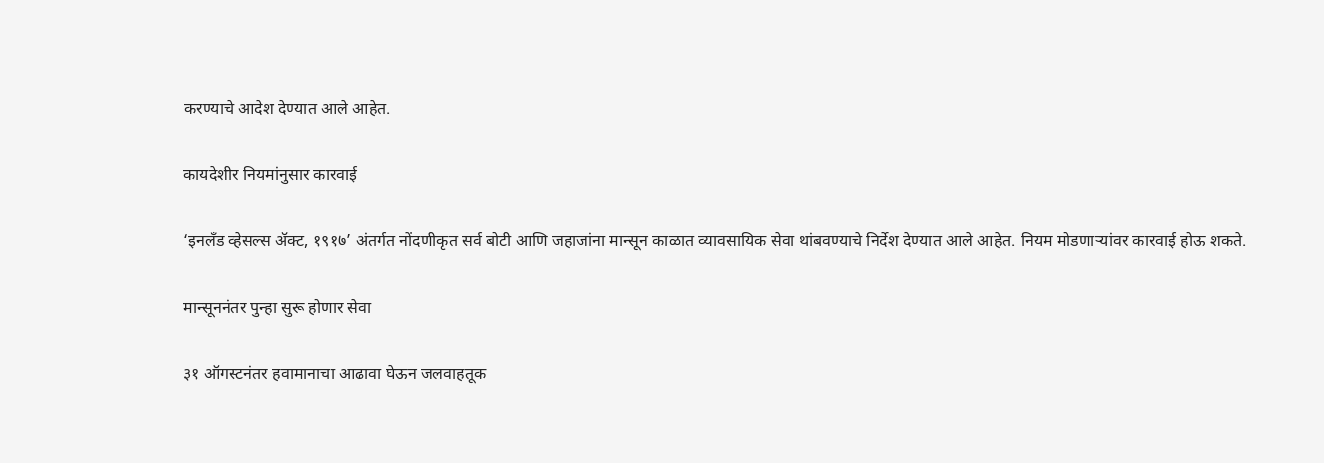करण्याचे आदेश देण्यात आले आहेत.

कायदेशीर नियमांनुसार कारवाई

‘इनलँड व्हेसल्स ॲक्ट, १९१७’ अंतर्गत नोंदणीकृत सर्व बोटी आणि जहाजांना मान्सून काळात व्यावसायिक सेवा थांबवण्याचे निर्देश देण्यात आले आहेत. नियम मोडणाऱ्यांवर कारवाई होऊ शकते.

मान्सूननंतर पुन्हा सुरू होणार सेवा

३१ ऑगस्टनंतर हवामानाचा आढावा घेऊन जलवाहतूक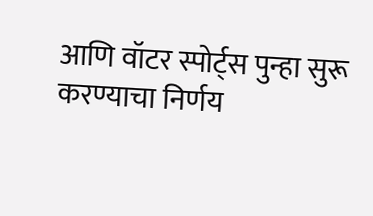आणि वॉटर स्पोर्ट्स पुन्हा सुरू करण्याचा निर्णय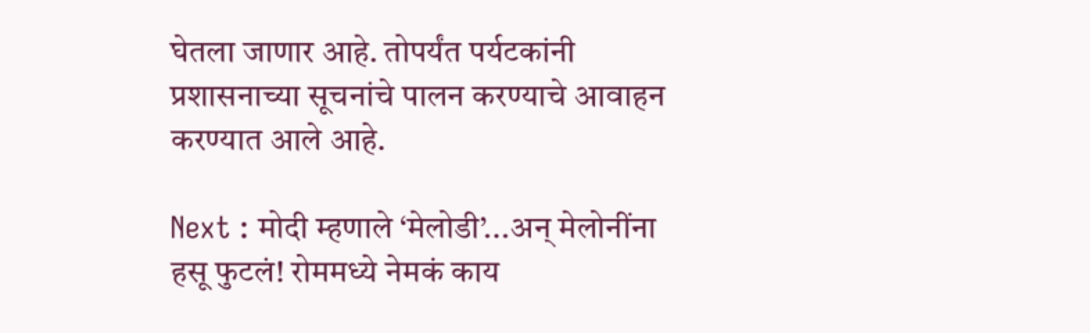घेतला जाणार आहे. तोपर्यंत पर्यटकांनी प्रशासनाच्या सूचनांचे पालन करण्याचे आवाहन करण्यात आले आहे.

Next : मोदी म्हणाले ‘मेलोडी’...अन् मेलोनींना हसू फुटलं! रोममध्ये नेमकं काय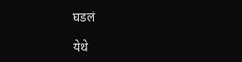घडलं

येथे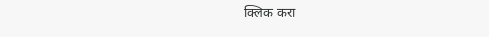क्लिक करा